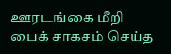ஊரடங்கை மீறி பைக் சாகசம் செய்த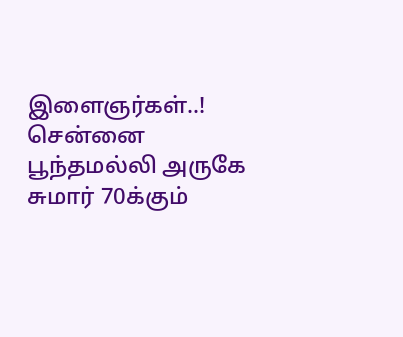இளைஞர்கள்..!
சென்னை பூந்தமல்லி அருகே சுமார் 70க்கும்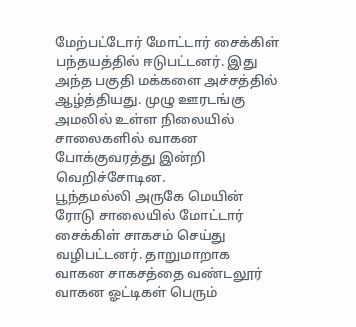மேற்பட்டோர் மோட்டார் சைக்கிள் பந்தயத்தில் ஈடுபட்டனர். இது அந்த பகுதி மக்களை அச்சத்தில் ஆழ்த்தியது. முழு ஊரடங்கு அமலில் உள்ள நிலையில் சாலைகளில் வாகன போக்குவரத்து இன்றி வெறிச்சோடின.
பூந்தமல்லி அருகே மெயின் ரோடு சாலையில் மோட்டார் சைக்கிள் சாகசம் செய்து வழிபட்டனர். தாறுமாறாக வாகன சாகசத்தை வண்டலூர் வாகன ஓட்டிகள் பெரும்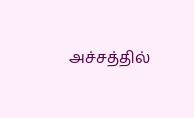அச்சத்தில்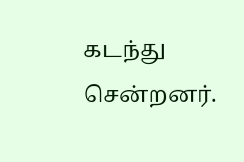கடந்து சென்றனர்.